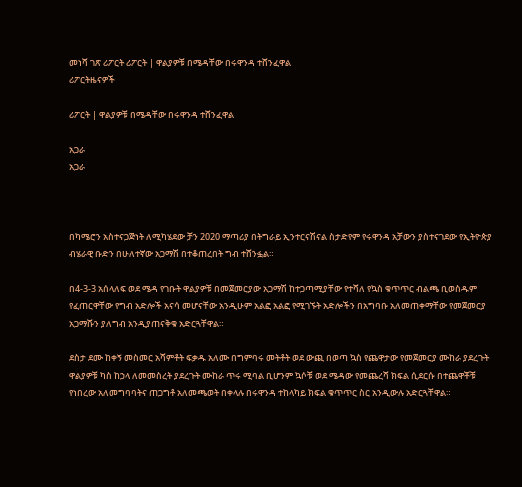መነሻ ገጽ ሪፖርት ሪፖርት | ዋልያዎቹ በሜዳቸው በሩዋንዳ ተሸንፈዋል
ሪፖርትዜናዎች

ሪፖርት | ዋልያዎቹ በሜዳቸው በሩዋንዳ ተሸንፈዋል

አጋራ
አጋራ



በካሜሮን አስተናጋጅነት ለሚካሄደው ቻን 2020 ማጣሪያ በትግራይ ኢንተርናሽናል ስታድየም የሩዋንዳ አቻውን ያስተናገደው የኢትዮጵያ ብሄራዊ ቡድን በሁለተኛው አጋማሽ በተቆጠረበት ግብ ተሸንፏል።

በ4-3-3 አሰላለፍ ወደ ሜዳ የገቡት ዋልያዎቹ በመጀመርያው አጋማሽ ከተጋጣሚያቸው የተሻለ የኳስ ቁጥጥር ብልጫ ቢወስዱም የፈጠርዋቸው የግብ አድሎች አናሳ መሆናቸው አንዲሁም አልፎ አልፎ የሚገኙት አድሎችን በአግባቡ አለመጠቀማቸው የመጀመርያ አጋማሹን ያለግብ አንዲያጠናቅቁ አድርጓቸዋል።

ደስታ ደሙ ከቀኝ መስመር አሻምቶት ፍቃዱ አለሙ በግምባሩ መትቶት ወደ ውጪ በወጣ ኳስ የጨዋታው የመጀመርያ ሙከራ ያደረጉት ዋልያዎቹ ካስ ከኃላ ለመመስረት ያደረጉት ሙከራ ጥሩ ሚባል ቢሆንም ኳሶቹ ወደ ሜዳው የመጨረሻ ክፍል ሲደርሱ በተጨዋቾቹ የነበረው አለመግባባትና ጠጋግቶ አለመጫወት በቀላሉ በሩዋንዳ ተከላካይ ክፍል ቁጥጥር ስር አንዲውሉ አድርጓቸዋል።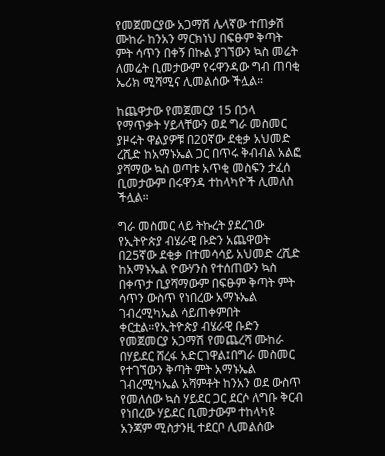የመጀመርያው አጋማሽ ሌላኛው ተጠቃሽ ሙከራ ከንአን ማርክነህ በፍፁም ቅጣት ምት ሳጥን በቀኝ በኩል ያገኘውን ኳስ መሬት ለመሬት ቢመታውም የሩዋንዳው ግብ ጠባቂ ኤሪክ ሚሻሚና ሊመልሰው ችሏል።

ከጨዋታው የመጀመርያ 15 በኃላ የማጥቃት ሃይላቸውን ወደ ግራ መስመር ያዞሩት ዋልያዎቹ በ20ኛው ደቂቃ አህመድ ረሺድ ከአማኑኤል ጋር በጥሩ ቅብብል አልፎ ያሻማው ኳስ ወጣቱ አጥቂ መስፍን ታፈሰ ቢመታውም በሩዋንዳ ተከላካዮች ሊመለስ ችሏል።

ግራ መስመር ላይ ትኩረት ያደረገው የኢትዮጵያ ብሄራዊ ቡድን አጨዋወት በ25ኛው ደቂቃ በተመሳሳይ አህመድ ረሺድ ከአማኑኤል ዮውሃንስ የተሰጠውን ኳስ በቀጥታ ቢያሻማውም በፍፁም ቅጣት ምት ሳጥን ውስጥ የነበረው አማኑኤል ገብረሚካኤል ሳይጠቀምበት ቀርቷል።የኢትዮጵያ ብሄራዊ ቡድን የመጀመርያ አጋማሽ የመጨረሻ ሙከራ በሃይደር ሸረፋ አድርገዋል፤በግራ መስመር የተገኘውን ቅጣት ምት አማኑኤል ገብረሚካኤል አሻምቶት ከንአን ወደ ውስጥ የመለሰው ኳስ ሃይደር ጋር ደርሶ ለግቡ ቅርብ የነበረው ሃይደር ቢመታውም ተከላካዩ አንጃም ሚስታንዚ ተደርቦ ሊመልሰው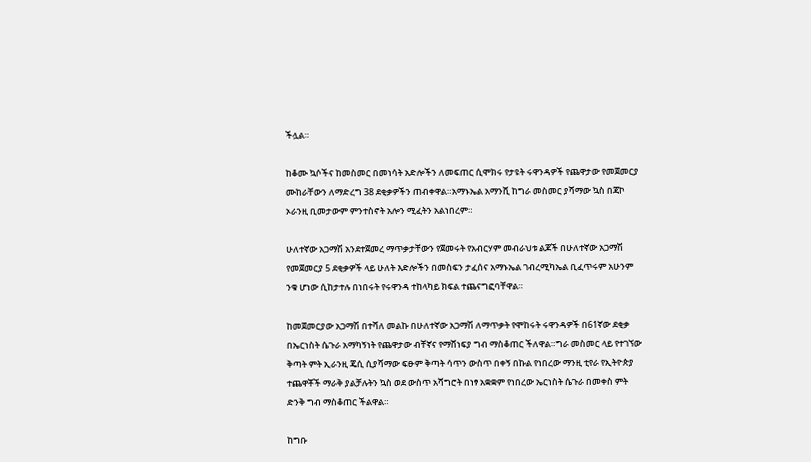ችሏል።

ከቆሙ ኳሶችና ከመስመር በመነሳት አድሎችን ለመፍጠር ሲሞክሩ የታዩት ሩዋንዳዎች የጨዋታው የመጀመርያ ሙከራቸውን ለማድረግ 38 ደቂቃዎችን ጠብቀዋል።አማኑኤል አማንሺ ከግራ መስመር ያሻማው ኳስ በጃኮ ኦራንዚ ቢመታውም ምንተስኖት አሎን ሚፈትን አልነበረም።

ሁለተኛው አጋማሽ አንደተጀመረ ማጥቃታቸውን የጀመሩት የአብርሃም መብራህቱ ልጆች በሁለተኛው አጋማሽ የመጀመርያ 5 ደቂቃዎች ላይ ሁለት እድሎችን በመስፍን ታፈሰና አማኑኤል ገብረሚካኤል ቢፈጥሩም አሁንም ንቁ ሆነው ሲከታተሉ በነበሩት የሩዋንዳ ተከላካይ ክፍል ተጨናግፎባቸዋል።

ከመጀመርያው አጋማሽ በተሻለ መልኩ በሁለተኛው አጋማሽ ለማጥቃት የሞከሩት ሩዋንዳዎች በ61ኛው ደቂቃ በኤርነስት ሴጉራ አማካኝነት የጨዋታው ብቸኛና የማሸነፍያ ግብ ማስቆጠር ችለዋል።ግራ መስመር ላይ የተገኘው ቅጣት ምት ኢራንዚ ጄሲ ሲያሻማው ፍፁም ቅጣት ሳጥን ውስጥ በቀኝ በኩል የነበረው ማንዚ ቲየራ የኢትዮጵያ ተጨዋቾች ማራቅ ያልቻሉትን ኳስ ወደ ውስጥ አሻግሮት በነፃ አቋቋም የነበረው ኤርነስት ሴጉራ በመቀስ ምት ድንቅ ግብ ማስቆጠር ችልዋል።

ከግቡ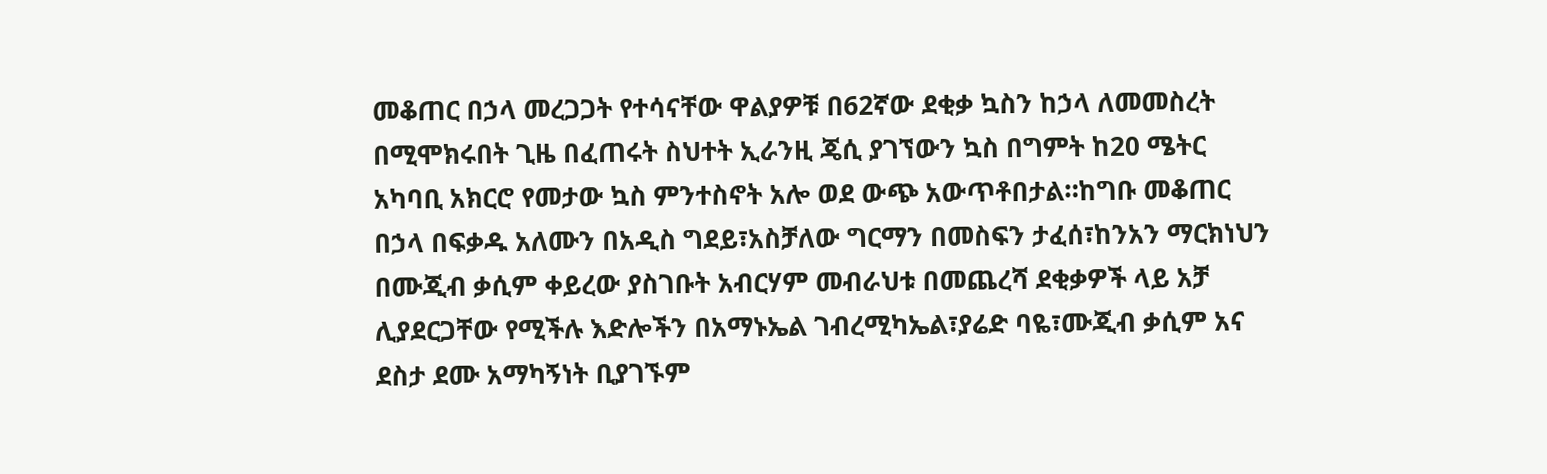መቆጠር በኃላ መረጋጋት የተሳናቸው ዋልያዎቹ በ62ኛው ደቂቃ ኳስን ከኃላ ለመመስረት በሚሞክሩበት ጊዜ በፈጠሩት ስህተት ኢራንዚ ጄሲ ያገኘውን ኳስ በግምት ከ20 ሜትር አካባቢ አክርሮ የመታው ኳስ ምንተስኖት አሎ ወደ ውጭ አውጥቶበታል።ከግቡ መቆጠር በኃላ በፍቃዱ አለሙን በአዲስ ግደይ፣አስቻለው ግርማን በመስፍን ታፈሰ፣ከንአን ማርክነህን በሙጂብ ቃሲም ቀይረው ያስገቡት አብርሃም መብራህቱ በመጨረሻ ደቂቃዎች ላይ አቻ ሊያደርጋቸው የሚችሉ እድሎችን በአማኑኤል ገብረሚካኤል፣ያሬድ ባዬ፣ሙጂብ ቃሲም አና ደስታ ደሙ አማካኝነት ቢያገኙም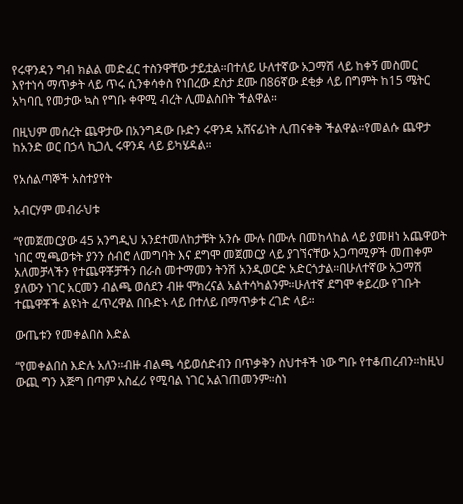የሩዋንዳን ግብ ክልል መድፈር ተስንዋቸው ታይቷል።በተለይ ሁለተኛው አጋማሽ ላይ ከቀኝ መስመር እየተነሳ ማጥቃት ላይ ጥሩ ሲንቀሳቀስ የነበረው ደስታ ደሙ በ86ኛው ደቂቃ ላይ በግምት ከ15 ሜትር አካባቢ የመታው ኳስ የግቡ ቀዋሚ ብረት ሊመልስበት ችልዋል።

በዚህም መሰረት ጨዋታው በአንግዳው ቡድን ሩዋንዳ አሸናፊነት ሊጠናቀቅ ችልዋል።የመልሱ ጨዋታ ከአንድ ወር በኃላ ኪጋሊ ሩዋንዳ ላይ ይካሄዳል።

የአሰልጣኞች አስተያየት

አብርሃም መብራህቱ

“የመጀመርያው 45 አንግዲህ አንደተመለከታቹት አንሱ ሙሉ በሙሉ በመከላከል ላይ ያመዘነ አጨዋወት ነበር ሚጫወቱት ያንን ሰብሮ ለመግባት እና ደግሞ መጀመርያ ላይ ያገኘናቸው አጋጣሚዎች መጠቀም አለመቻላችን የተጨዋቾቻችን በራስ መተማመን ትንሽ አንዲወርድ አድርጎታል።በሁለተኛው አጋማሽ ያለውን ነገር አርመን ብልጫ ወሰደን ብዙ ሞክረናል አልተሳካልንም።ሁለተኛ ደግሞ ቀይረው የገቡት ተጨዋቾች ልዩነት ፈጥረዋል በቡድኑ ላይ በተለይ በማጥቃቱ ረገድ ላይ።

ውጤቱን የመቀልበስ እድል

“የመቀልበስ እድሉ አለን።ብዙ ብልጫ ሳይወሰድብን በጥቃቅን ስህተቶች ነው ግቡ የተቆጠረብን።ከዚህ ውጪ ግን እጅግ በጣም አስፈሪ የሚባል ነገር አልገጠመንም።ስነ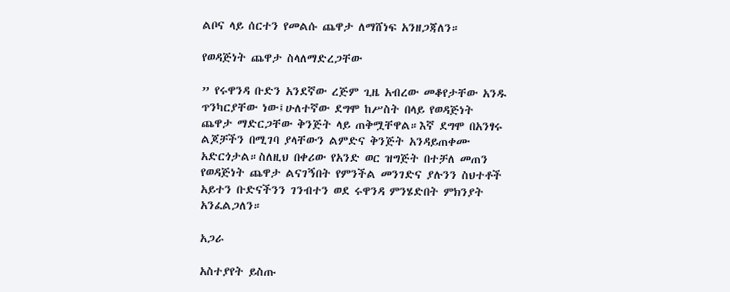ልቦና ላይ ሰርተን የመልሱ ጨዋታ ለማሸነፍ አንዘጋጃለን።

የወዳጅነት ጨዋታ ስላለማድረጋቸው

” የሩዋንዳ ቡድን አንደኛው ረጅም ጊዜ አብረው መቆየታቸው አንዱ ጥንካርያቸው ነው፤ሁለተኛው ደግሞ ከሥስት በላይ የወዳጅነት ጨዋታ ማድርጋቸው ቅንጅት ላይ ጠቅሟቸዋል።እኛ ደግሞ በአንፃሩ ልጆቻችን በሚገባ ያላቸውን ልምድና ቅንጅት አንዳይጠቀሙ አድርጎታል።ስለዚህ በቀሪው የአንድ ወር ዝግጅት በተቻለ መጠን የወዳጅነት ጨዋታ ልናገኝበት የምንችል መንገድና ያሉንን ስህተቶች አይተን ቡድናችንን ገንብተን ወደ ሩዋንዳ ምንሄድበት ምክንያት አንፈልጋለን።

አጋራ

አስተያየት ይስጡ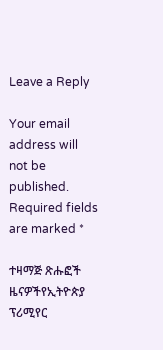Leave a Reply

Your email address will not be published. Required fields are marked *

ተዛማጅ ጽሑፎች
ዜናዎችየኢትዮጵያ ፕሪሚየር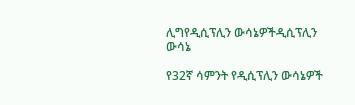ሊግየዲሲፕሊን ውሳኔዎችዲሲፕሊን ውሳኔ

የ32ኛ ሳምንት የዲሲፕሊን ውሳኔዎች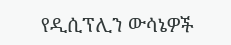የዲሲፕሊን ውሳኔዎች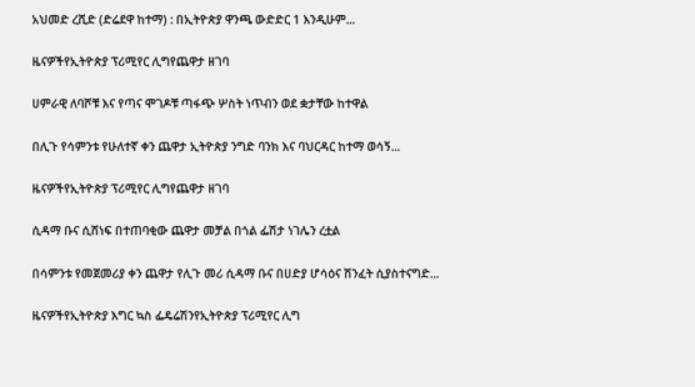አህመድ ረሺድ (ድሬደዋ ከተማ) : በኢትዮጵያ ዋንጫ ውድድር 1 እንዲሁም...

ዜናዎችየኢትዮጵያ ፕሪሚየር ሊግየጨዋታ ዘገባ

ሀምራዊ ለባሾቹ እና የጣና ሞገዶቹ ጣፋጭ ሦስት ነጥብን ወደ ቋታቸው ከተዋል

በሊጉ የሳምንቱ የሁለተኛ ቀን ጨዋታ ኢትዮጵያ ንግድ ባንክ እና ባህርዳር ከተማ ወሳኝ...

ዜናዎችየኢትዮጵያ ፕሪሚየር ሊግየጨዋታ ዘገባ

ሲዳማ ቡና ሲሸነፍ በተጠባቂው ጨዋታ መቻል በጎል ፌሽታ ነገሌን ረቷል

በሳምንቱ የመጀመሪያ ቀን ጨዋታ የሊጉ መሪ ሲዳማ ቡና በሀድያ ሆሳዕና ሽንፈት ሲያስተናግድ...

ዜናዎችየኢትዮጵያ እግር ኳስ ፌዴሬሽንየኢትዮጵያ ፕሪሚየር ሊግ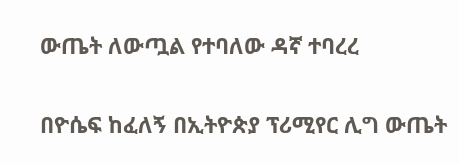ውጤት ለውጧል የተባለው ዳኛ ተባረረ

በዮሴፍ ከፈለኝ በኢትዮጵያ ፕሪሚየር ሊግ ውጤት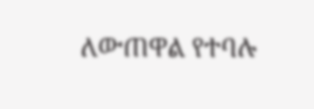ለውጠዋል የተባሉ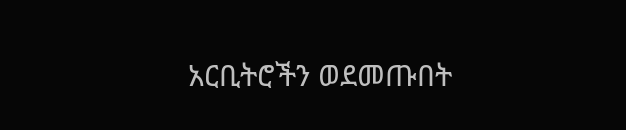አርቢትሮችን ወደመጡበት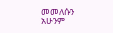መመለሱን አሁንም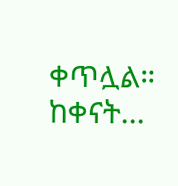ቀጥሏል። ከቀናት...